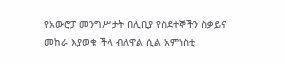የአውሮፓ መንግሥታት በሊቢያ የስደተኞችን ስቃይና መከራ እያወቁ ችላ ብለዋል ሲል አምነስቲ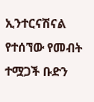ኢንተርናሽናል የተሰኘው የመብት ተሟጋች ቡድን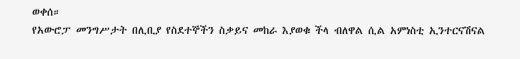ወቀሰ።
የአውሮፓ መንግሥታት በሊቢያ የስደተኞችን ስቃይና መከራ እያወቁ ችላ ብለዋል ሲል አምነስቲ ኢንተርናሽናል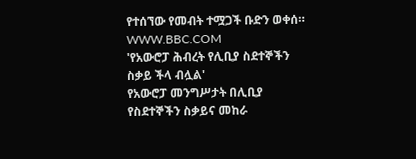የተሰኘው የመብት ተሟጋች ቡድን ወቀሰ።
WWW.BBC.COM
'የአውሮፓ ሕብረት የሊቢያ ስደተኞችን ስቃይ ችላ ብሏል'
የአውሮፓ መንግሥታት በሊቢያ የስደተኞችን ስቃይና መከራ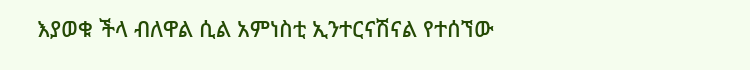እያወቁ ችላ ብለዋል ሲል አምነስቲ ኢንተርናሽናል የተሰኘው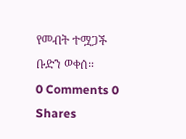የመብት ተሟጋች ቡድን ወቀሰ።
0 Comments 0 Shares